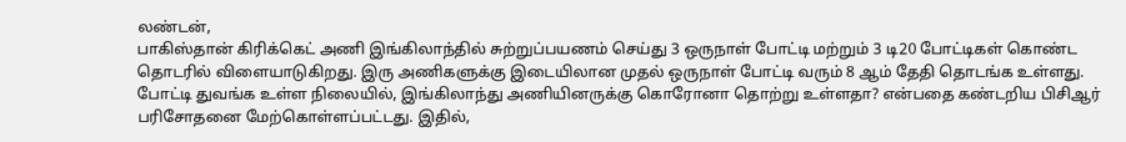லண்டன்,
பாகிஸ்தான் கிரிக்கெட் அணி இங்கிலாந்தில் சுற்றுப்பயணம் செய்து 3 ஒருநாள் போட்டி மற்றும் 3 டி20 போட்டிகள் கொண்ட தொடரில் விளையாடுகிறது. இரு அணிகளுக்கு இடையிலான முதல் ஒருநாள் போட்டி வரும் 8 ஆம் தேதி தொடங்க உள்ளது.
போட்டி துவங்க உள்ள நிலையில், இங்கிலாந்து அணியினருக்கு கொரோனா தொற்று உள்ளதா? என்பதை கண்டறிய பிசிஆர் பரிசோதனை மேற்கொள்ளப்பட்டது. இதில்,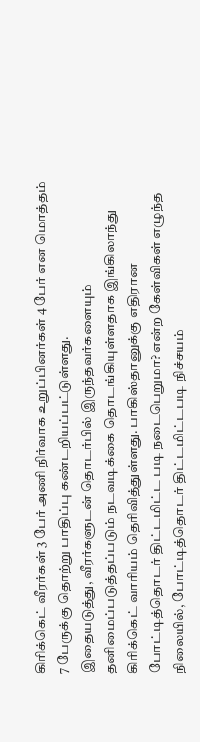கிரிக்கெட் வீரர்கள் 3 பேர் அணி நிர்வாக உறுப்பினர்கள் 4 பேர் என மொத்தம் 7 பேருக்கு தொற்று பாதிப்பு கண்டறியப்பட்டுள்ளது.
இதையடுத்து, வீரர்களுடன் தொடர்பில் இருந்தவர்களையும் தனிமைப்படுத்தப்படும் நடவடிக்கை தொடங்கியுள்ளதாக இங்கிலாந்து கிரிக்கெட் வாரியம் தெரிவித்துள்ளது. பாகிஸ்தானுக்கு எதிரான போட்டித்தொடர் திட்டமிட்ட படி நடைபெறுமா? என்ற கேள்விகள் எழுந்த நிலையில், போட்டித்தொடர் திட்டமிட்டபடி நிச்சயம்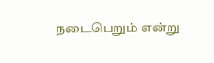நடைபெறும் என்று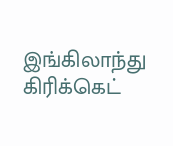இங்கிலாந்து கிரிக்கெட்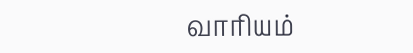வாரியம்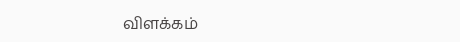விளக்கம்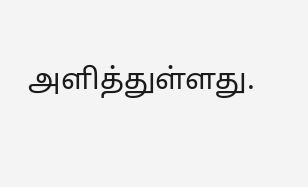அளித்துள்ளது.